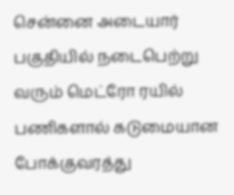சென்னை அடையார் பகுதியில் நடைபெற்று வரும் மெட்ரோ ரயில் பணிகளால் கடுமையான போக்குவரத்து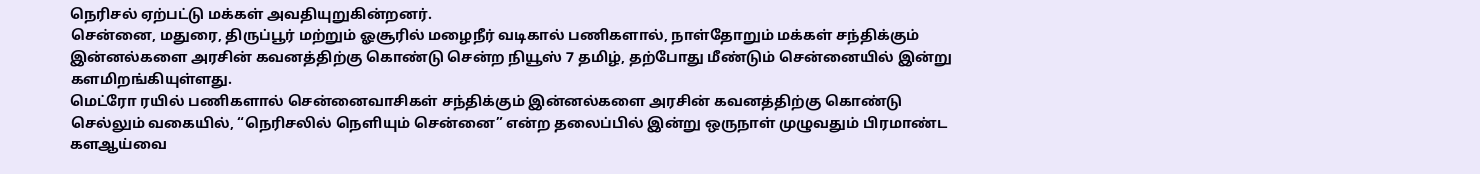நெரிசல் ஏற்பட்டு மக்கள் அவதியுறுகின்றனர்.
சென்னை, மதுரை, திருப்பூர் மற்றும் ஓசூரில் மழைநீர் வடிகால் பணிகளால், நாள்தோறும் மக்கள் சந்திக்கும் இன்னல்களை அரசின் கவனத்திற்கு கொண்டு சென்ற நியூஸ் 7 தமிழ், தற்போது மீண்டும் சென்னையில் இன்று களமிறங்கியுள்ளது.
மெட்ரோ ரயில் பணிகளால் சென்னைவாசிகள் சந்திக்கும் இன்னல்களை அரசின் கவனத்திற்கு கொண்டு செல்லும் வகையில், “நெரிசலில் நெளியும் சென்னை” என்ற தலைப்பில் இன்று ஒருநாள் முழுவதும் பிரமாண்ட களஆய்வை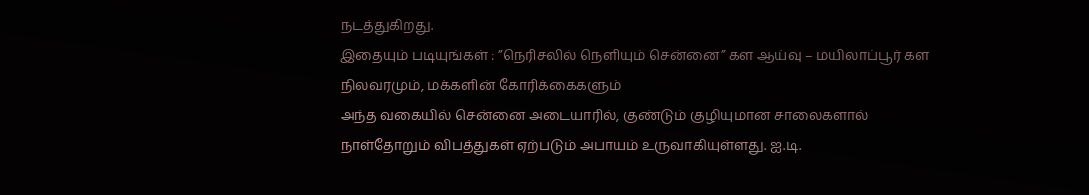நடத்துகிறது.
இதையும் படியுங்கள் : ”நெரிசலில் நெளியும் சென்னை” கள ஆய்வு – மயிலாப்பூர் கள நிலவரமும், மக்களின் கோரிக்கைகளும்
அந்த வகையில் சென்னை அடையாரில், குண்டும் குழியுமான சாலைகளால் நாள்தோறும் விபத்துகள் ஏற்படும் அபாயம் உருவாகியுள்ளது. ஐ.டி.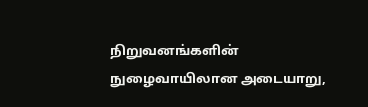நிறுவனங்களின் நுழைவாயிலான அடையாறு,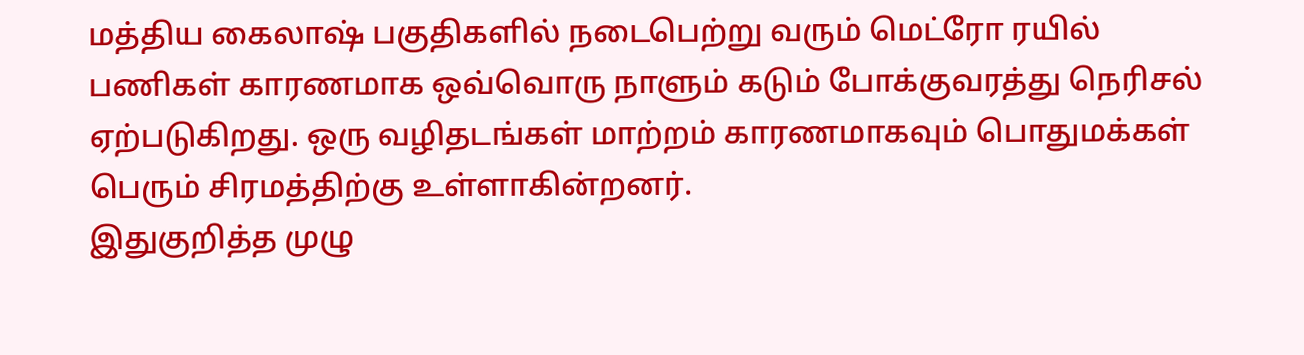மத்திய கைலாஷ் பகுதிகளில் நடைபெற்று வரும் மெட்ரோ ரயில் பணிகள் காரணமாக ஒவ்வொரு நாளும் கடும் போக்குவரத்து நெரிசல் ஏற்படுகிறது. ஒரு வழிதடங்கள் மாற்றம் காரணமாகவும் பொதுமக்கள் பெரும் சிரமத்திற்கு உள்ளாகின்றனர்.
இதுகுறித்த முழு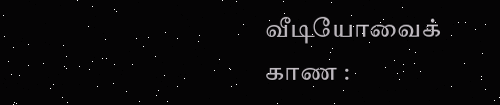வீடியோவைக் காண :